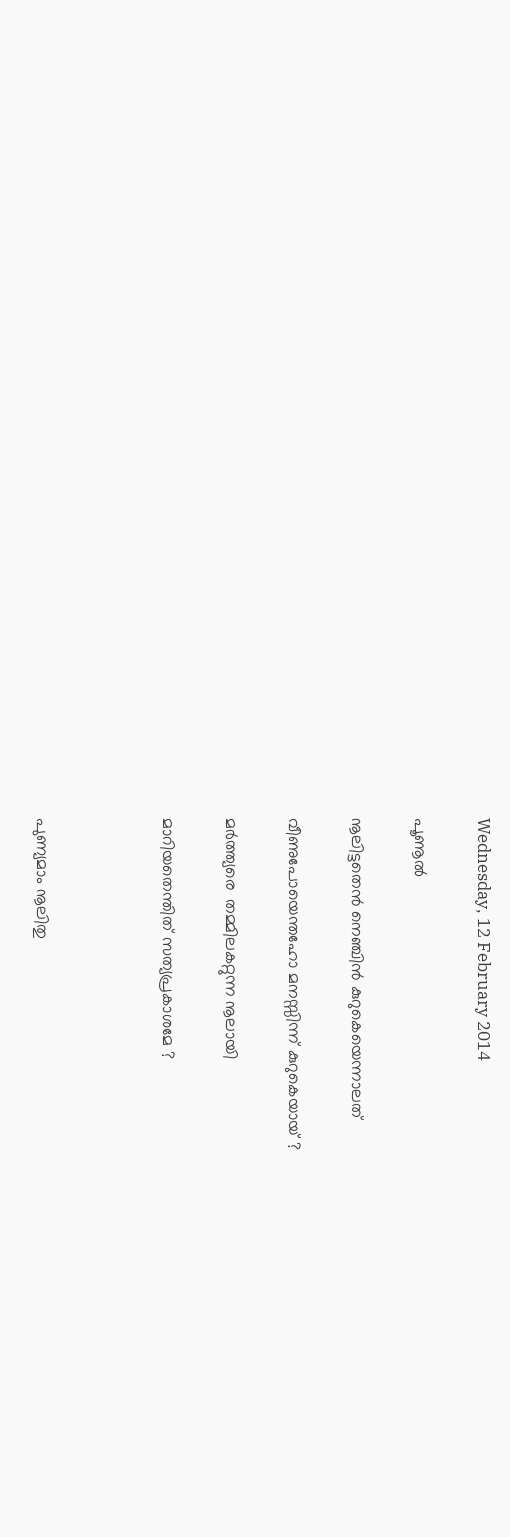Wednesday, 12 February 2014

പൂണൂല്‍

നൂലിട്ടതെന്‍ നെഞ്ചിന്‍ കുറുകെയെന്നാലത്

വീണുപോയെന്തഹോ മനസ്സിന്ന് കുറുകെയായ് ?

മര്‍ത്ത്യരെ  തമ്മിലകറ്റുന്ന നൂലായി

മാറിയതെന്തിത് സത്യപ്രകാശമേ ?



പുണ്യമാം നൂലിതു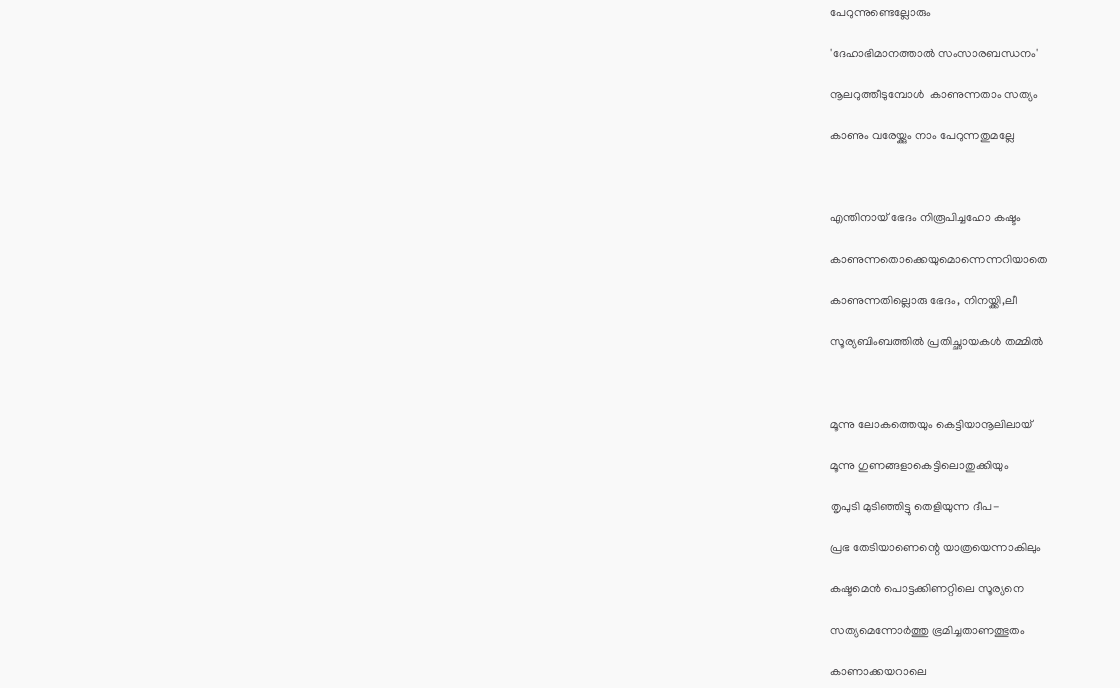പേറുന്നുണ്ടെല്ലോരും

'ദേഹാഭിമാനത്താല്‍ സംസാരബന്ധനം'

നൂലറുത്തീടുമ്പോള്‍  കാണുന്നതാം സത്യം

കാണും വരേയ്ക്കും നാം പേറുന്നതുമല്ലേ



എന്തിനായ് ഭേദം നിരൂപിച്ചഹോ കഷ്ടം

കാണുന്നതൊക്കെയുമൊന്നെന്നറിയാതെ

കാണുന്നതില്ലൊരു ഭേദം, നിനയ്ക്കി,ലീ

സൂര്യബിംബത്തില്‍ പ്രതിച്ഛായകള്‍ തമ്മില്‍



മൂന്നു ലോകത്തെയും കെട്ടിയാനൂലിലായ്

മൂന്നു ഗുണങ്ങളാകെട്ടിലൊതുക്കിയും

തൃപുടി മുടിഞ്ഞിട്ടു തെളിയുന്ന ദീപ-

പ്രഭ തേടിയാണെന്റെ യാത്രയെന്നാകിലും

കഷ്ടമെന്‍ പൊട്ടക്കിണറ്റിലെ സൂര്യനെ

സത്യമെന്നോര്‍ത്തു ഭ്രമിച്ചതാണത്ഭുതം

കാണാക്കയറാലെ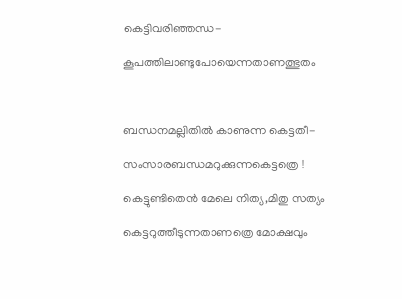കെട്ടിവരിഞ്ഞന്ധ-

കൂപത്തിലാണ്ടുപോയെന്നതാണത്ഭുതം



ബന്ധനമല്ലിതില്‍ കാണുന്ന കെട്ടതീ-

സംസാരബന്ധമറുക്കുന്നകെട്ടത്രെ !

കെട്ടുണ്ടിതെന്‍ മേലെ നിത്യ,മിതു സത്യം

കെട്ടറുത്തീടുന്നതാണത്രെ മോക്ഷവും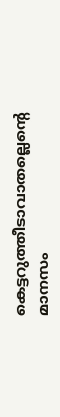കെട്ടറുത്തീടാവാതല്ലെന്റെ മാനസം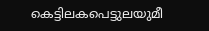കെട്ടിലകപെട്ടുലയുമീ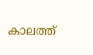കാലത്ത്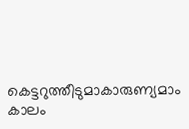കെട്ടറുത്തീടുമാകാരുണ്യമാം കാലം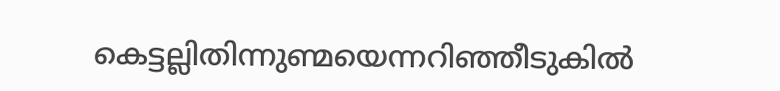കെട്ടല്ലിതിന്നുണ്മയെന്നറിഞ്ഞീടുകില്‍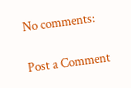No comments:

Post a Comment